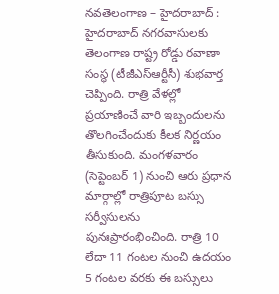నవతెలంగాణ – హైదరాబాద్ : హైదరాబాద్ నగరవాసులకు తెలంగాణ రాష్ట్ర రోడ్డు రవాణా సంస్థ (టీజీఎస్ఆర్టీసీ) శుభవార్త చెప్పింది. రాత్రి వేళల్లో ప్రయాణించే వారి ఇబ్బందులను తొలగించేందుకు కీలక నిర్ణయం తీసుకుంది. మంగళవారం (సెప్టెంబర్ 1) నుంచి ఆరు ప్రధాన మార్గాల్లో రాత్రిపూట బస్సు సర్వీసులను పునఃప్రారంభించింది. రాత్రి 10 లేదా 11 గంటల నుంచి ఉదయం 5 గంటల వరకు ఈ బస్సులు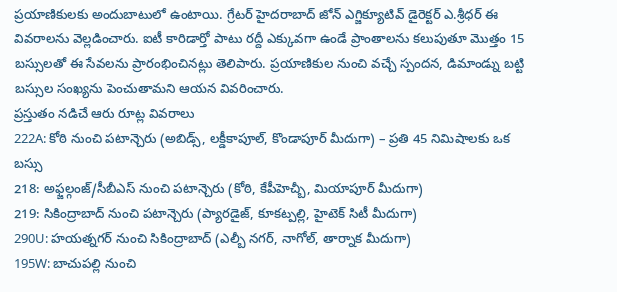ప్రయాణికులకు అందుబాటులో ఉంటాయి. గ్రేటర్ హైదరాబాద్ జోన్ ఎగ్జిక్యూటివ్ డైరెక్టర్ ఎ.శ్రీధర్ ఈ వివరాలను వెల్లడించారు. ఐటీ కారిడార్తో పాటు రద్దీ ఎక్కువగా ఉండే ప్రాంతాలను కలుపుతూ మొత్తం 15 బస్సులతో ఈ సేవలను ప్రారంభించినట్లు తెలిపారు. ప్రయాణికుల నుంచి వచ్చే స్పందన, డిమాండ్ను బట్టి బస్సుల సంఖ్యను పెంచుతామని ఆయన వివరించారు.
ప్రస్తుతం నడిచే ఆరు రూట్ల వివరాలు
222A: కోఠి నుంచి పటాన్చెరు (అబిడ్స్, లక్డీకాపూల్, కొండాపూర్ మీదుగా) – ప్రతి 45 నిమిషాలకు ఒక బస్సు
218: అఫ్జల్గంజ్/సీబీఎస్ నుంచి పటాన్చెరు (కోఠి, కేపీహెచ్బీ, మియాపూర్ మీదుగా)
219: సికింద్రాబాద్ నుంచి పటాన్చెరు (ప్యారడైజ్, కూకట్పల్లి, హైటెక్ సిటీ మీదుగా)
290U: హయత్నగర్ నుంచి సికింద్రాబాద్ (ఎల్బీ నగర్, నాగోల్, తార్నాక మీదుగా)
195W: బాచుపల్లి నుంచి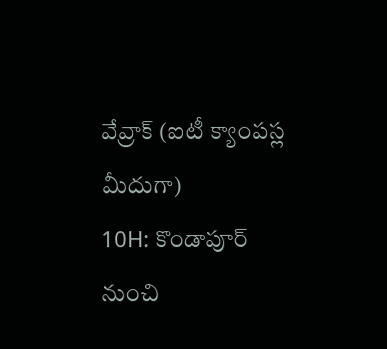వేవ్రాక్ (ఐటీ క్యాంపస్ల మీదుగా)
10H: కొండాపూర్ నుంచి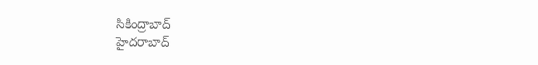సికింద్రాబాద్
హైదరాబాద్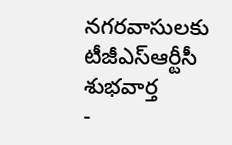నగరవాసులకు టీజీఎస్ఆర్టీసీ శుభవార్త
-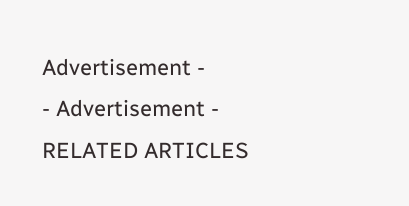Advertisement -
- Advertisement -
RELATED ARTICLES